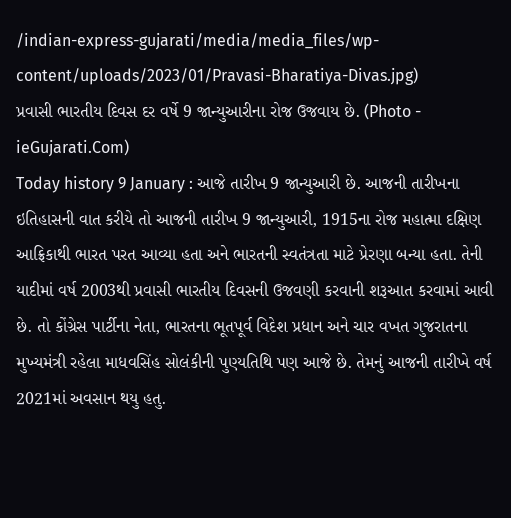/indian-express-gujarati/media/media_files/wp-content/uploads/2023/01/Pravasi-Bharatiya-Divas.jpg)
પ્રવાસી ભારતીય દિવસ દર વર્ષે 9 જાન્યુઆરીના રોજ ઉજવાય છે. (Photo - ieGujarati.Com)
Today history 9 January : આજે તારીખ 9 જાન્યુઆરી છે. આજની તારીખના ઇતિહાસની વાત કરીયે તો આજની તારીખ 9 જાન્યુઆરી, 1915ના રોજ મહાત્મા દક્ષિણ આફ્રિકાથી ભારત પરત આવ્યા હતા અને ભારતની સ્વતંત્રતા માટે પ્રેરણા બન્યા હતા. તેની યાદીમાં વર્ષ 2003થી પ્રવાસી ભારતીય દિવસની ઉજવણી કરવાની શરૂઆત કરવામાં આવી છે. તો કોંગ્રેસ પાર્ટીના નેતા, ભારતના ભૂતપૂર્વ વિદેશ પ્રધાન અને ચાર વખત ગુજરાતના મુખ્યમંત્રી રહેલા માધવસિંહ સોલંકીની પુણ્યતિથિ પણ આજે છે. તેમનું આજની તારીખે વર્ષ 2021માં અવસાન થયુ હતુ.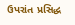ઉપરાંત પ્રસિદ્ધ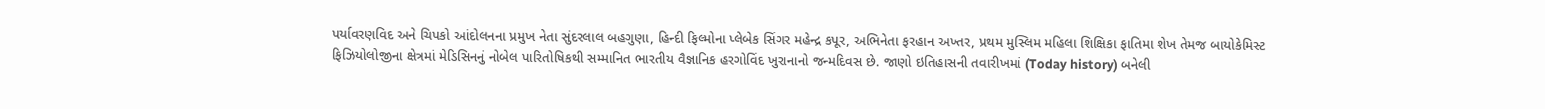પર્યાવરણવિદ અને ચિપકો આંદોલનના પ્રમુખ નેતા સુંદરલાલ બહગુણા, હિન્દી ફિલ્મોના પ્લેબેક સિંગર મહેન્દ્ર કપૂર, અભિનેતા ફરહાન અખ્તર, પ્રથમ મુસ્લિમ મહિલા શિક્ષિકા ફાતિમા શેખ તેમજ બાયોકેમિસ્ટ ફિઝિયોલોજીના ક્ષેત્રમાં મેડિસિનનું નોબેલ પારિતોષિકથી સમ્માનિત ભારતીય વૈજ્ઞાનિક હરગોવિંદ ખુરાનાનો જન્મદિવસ છે. જાણો ઇતિહાસની તવારીખમાં (Today history) બનેલી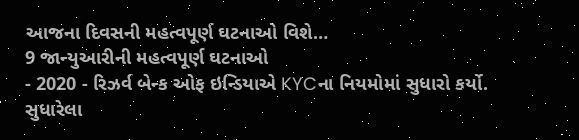આજના દિવસની મહત્વપૂર્ણ ઘટનાઓ વિશે…
9 જાન્યુઆરીની મહત્વપૂર્ણ ઘટનાઓ
- 2020 - રિઝર્વ બેન્ક ઓફ ઇન્ડિયાએ KYCના નિયમોમાં સુધારો કર્યો. સુધારેલા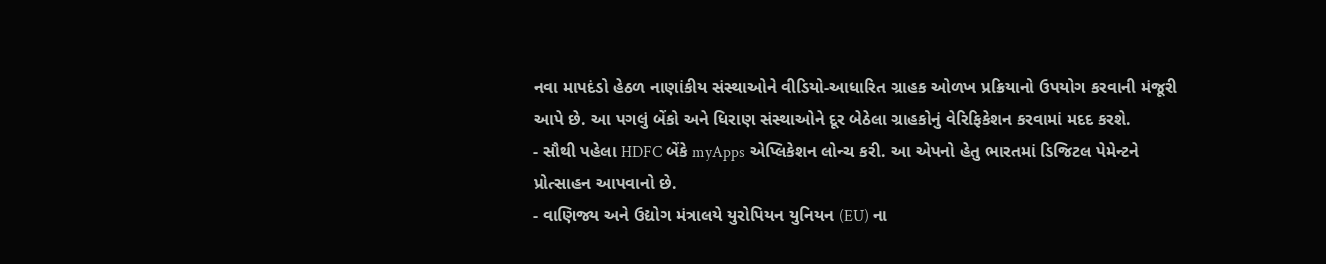નવા માપદંડો હેઠળ નાણાંકીય સંસ્થાઓને વીડિયો-આધારિત ગ્રાહક ઓળખ પ્રક્રિયાનો ઉપયોગ કરવાની મંજૂરી આપે છે. આ પગલું બેંકો અને ધિરાણ સંસ્થાઓને દૂર બેઠેલા ગ્રાહકોનું વેરિફિકેશન કરવામાં મદદ કરશે.
- સૌથી પહેલા HDFC બેંકે myApps એપ્લિકેશન લોન્ચ કરી. આ એપનો હેતુ ભારતમાં ડિજિટલ પેમેન્ટને પ્રોત્સાહન આપવાનો છે.
- વાણિજ્ય અને ઉદ્યોગ મંત્રાલયે યુરોપિયન યુનિયન (EU) ના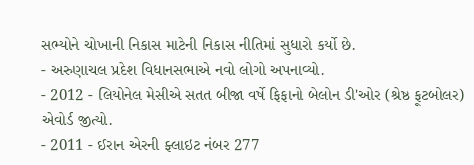સભ્યોને ચોખાની નિકાસ માટેની નિકાસ નીતિમાં સુધારો કર્યો છે.
- અરુણાચલ પ્રદેશ વિધાનસભાએ નવો લોગો અપનાવ્યો.
- 2012 - લિયોનેલ મેસીએ સતત બીજા વર્ષે ફિફાનો બેલોન ડી'ઓર (શ્રેષ્ઠ ફૂટબોલર) એવોર્ડ જીત્યો.
- 2011 - ઈરાન એરની ફ્લાઇટ નંબર 277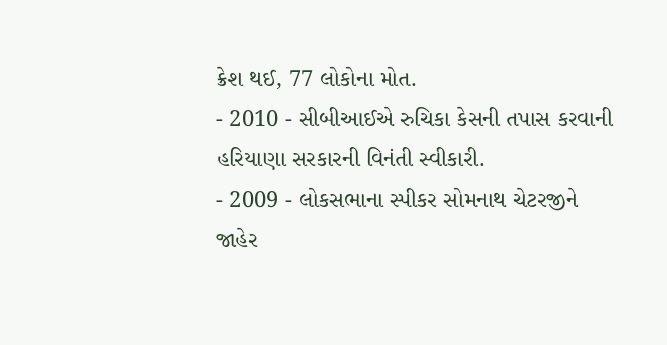ક્રેશ થઈ, 77 લોકોના મોત.
- 2010 - સીબીઆઈએ રુચિકા કેસની તપાસ કરવાની હરિયાણા સરકારની વિનંતી સ્વીકારી.
- 2009 - લોકસભાના સ્પીકર સોમનાથ ચેટરજીને જાહેર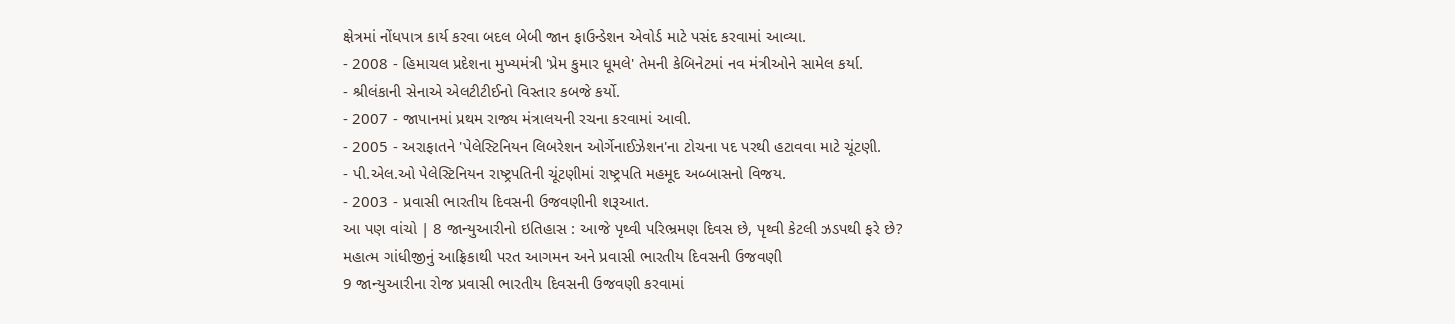ક્ષેત્રમાં નોંધપાત્ર કાર્ય કરવા બદલ બેબી જાન ફાઉન્ડેશન એવોર્ડ માટે પસંદ કરવામાં આવ્યા.
- 2008 - હિમાચલ પ્રદેશના મુખ્યમંત્રી 'પ્રેમ કુમાર ધૂમલે' તેમની કેબિનેટમાં નવ મંત્રીઓને સામેલ કર્યા.
- શ્રીલંકાની સેનાએ એલટીટીઈનો વિસ્તાર કબજે કર્યો.
- 2007 - જાપાનમાં પ્રથમ રાજ્ય મંત્રાલયની રચના કરવામાં આવી.
- 2005 - અરાફાતને 'પેલેસ્ટિનિયન લિબરેશન ઓર્ગેનાઈઝેશન'ના ટોચના પદ પરથી હટાવવા માટે ચૂંટણી.
- પી.એલ.ઓ પેલેસ્ટિનિયન રાષ્ટ્રપતિની ચૂંટણીમાં રાષ્ટ્રપતિ મહમૂદ અબ્બાસનો વિજય.
- 2003 - પ્રવાસી ભારતીય દિવસની ઉજવણીની શરૂઆત.
આ પણ વાંચો | 8 જાન્યુઆરીનો ઇતિહાસ : આજે પૃથ્વી પરિભ્રમણ દિવસ છે, પૃથ્વી કેટલી ઝડપથી ફરે છે?
મહાત્મ ગાંધીજીનું આફ્રિકાથી પરત આગમન અને પ્રવાસી ભારતીય દિવસની ઉજવણી
9 જાન્યુઆરીના રોજ પ્રવાસી ભારતીય દિવસની ઉજવણી કરવામાં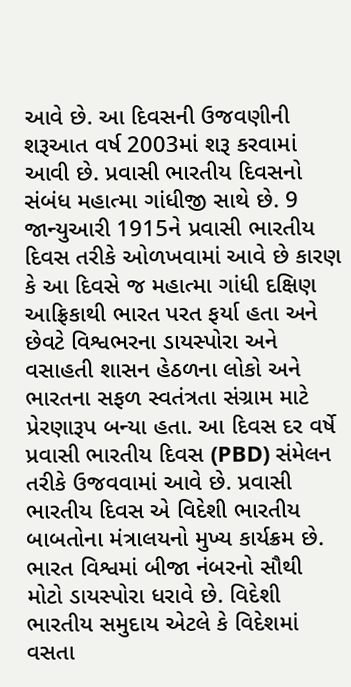આવે છે. આ દિવસની ઉજવણીની શરૂઆત વર્ષ 2003માં શરૂ કરવામાં આવી છે. પ્રવાસી ભારતીય દિવસનો સંબંધ મહાત્મા ગાંધીજી સાથે છે. 9 જાન્યુઆરી 1915ને પ્રવાસી ભારતીય દિવસ તરીકે ઓળખવામાં આવે છે કારણ કે આ દિવસે જ મહાત્મા ગાંધી દક્ષિણ આફ્રિકાથી ભારત પરત ફર્યા હતા અને છેવટે વિશ્વભરના ડાયસ્પોરા અને વસાહતી શાસન હેઠળના લોકો અને ભારતના સફળ સ્વતંત્રતા સંગ્રામ માટે પ્રેરણારૂપ બન્યા હતા. આ દિવસ દર વર્ષે પ્રવાસી ભારતીય દિવસ (PBD) સંમેલન તરીકે ઉજવવામાં આવે છે. પ્રવાસી ભારતીય દિવસ એ વિદેશી ભારતીય બાબતોના મંત્રાલયનો મુખ્ય કાર્યક્રમ છે. ભારત વિશ્વમાં બીજા નંબરનો સૌથી મોટો ડાયસ્પોરા ધરાવે છે. વિદેશી ભારતીય સમુદાય એટલે કે વિદેશમાં વસતા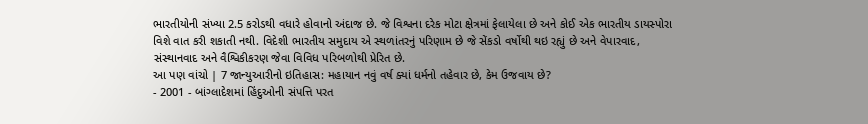ભારતીયોની સંખ્યા 2.5 કરોડથી વધારે હોવાનો અંદાજ છે. જે વિશ્વના દરેક મોટા ક્ષેત્રમાં ફેલાયેલા છે અને કોઈ એક ભારતીય ડાયસ્પોરા વિશે વાત કરી શકાતી નથી. વિદેશી ભારતીય સમુદાય એ સ્થળાંતરનું પરિણામ છે જે સેંકડો વર્ષોથી થઇ રહ્યું છે અને વેપારવાદ, સંસ્થાનવાદ અને વૈશ્વિકીકરણ જેવા વિવિધ પરિબળોથી પ્રેરિત છે.
આ પણ વાંચો | 7 જાન્યુઆરીનો ઇતિહાસ: મહાયાન નવું વર્ષ ક્યાં ધર્મનો તહેવાર છે, કેમ ઉજવાય છે?
- 2001 - બાંગ્લાદેશમાં હિંદુઓની સંપત્તિ પરત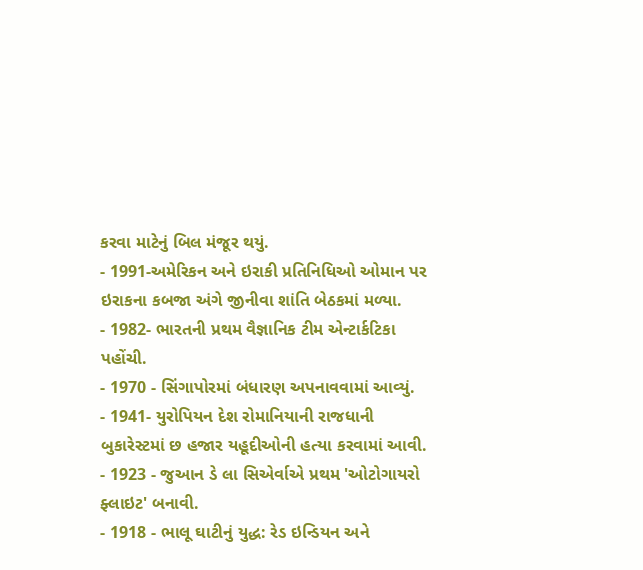કરવા માટેનું બિલ મંજૂર થયું.
- 1991-અમેરિકન અને ઇરાકી પ્રતિનિધિઓ ઓમાન પર ઇરાકના કબજા અંગે જીનીવા શાંતિ બેઠકમાં મળ્યા.
- 1982- ભારતની પ્રથમ વૈજ્ઞાનિક ટીમ એન્ટાર્કટિકા પહોંચી.
- 1970 - સિંગાપોરમાં બંધારણ અપનાવવામાં આવ્યું.
- 1941- યુરોપિયન દેશ રોમાનિયાની રાજધાની બુકારેસ્ટમાં છ હજાર યહૂદીઓની હત્યા કરવામાં આવી.
- 1923 - જુઆન ડે લા સિએર્વાએ પ્રથમ 'ઓટોગાયરો ફ્લાઇટ' બનાવી.
- 1918 - ભાલૂ ઘાટીનું યુદ્ધ: રેડ ઇન્ડિયન અને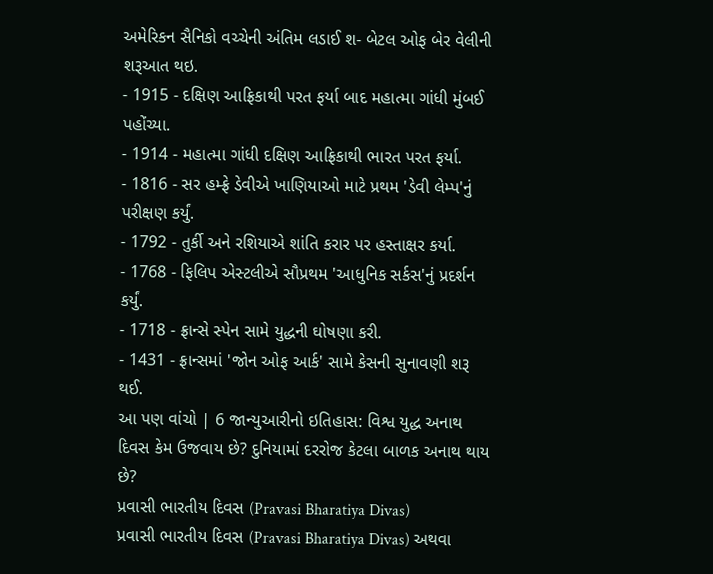અમેરિકન સૈનિકો વચ્ચેની અંતિમ લડાઈ શ- બેટલ ઓફ બેર વેલીની શરૂઆત થઇ.
- 1915 - દક્ષિણ આફ્રિકાથી પરત ફર્યા બાદ મહાત્મા ગાંધી મુંબઈ પહોંચ્યા.
- 1914 - મહાત્મા ગાંધી દક્ષિણ આફ્રિકાથી ભારત પરત ફર્યા.
- 1816 - સર હમ્ફ્રે ડેવીએ ખાણિયાઓ માટે પ્રથમ 'ડેવી લેમ્પ'નું પરીક્ષણ કર્યું.
- 1792 - તુર્કી અને રશિયાએ શાંતિ કરાર પર હસ્તાક્ષર કર્યા.
- 1768 - ફિલિપ એસ્ટલીએ સૌપ્રથમ 'આધુનિક સર્કસ'નું પ્રદર્શન કર્યું.
- 1718 - ફ્રાન્સે સ્પેન સામે યુદ્ધની ઘોષણા કરી.
- 1431 - ફ્રાન્સમાં 'જોન ઓફ આર્ક' સામે કેસની સુનાવણી શરૂ થઈ.
આ પણ વાંચો | 6 જાન્યુઆરીનો ઇતિહાસ: વિશ્વ યુદ્ધ અનાથ દિવસ કેમ ઉજવાય છે? દુનિયામાં દરરોજ કેટલા બાળક અનાથ થાય છે?
પ્રવાસી ભારતીય દિવસ (Pravasi Bharatiya Divas)
પ્રવાસી ભારતીય દિવસ (Pravasi Bharatiya Divas) અથવા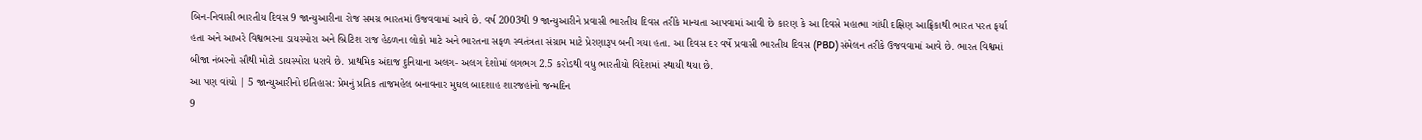બિન-નિવાસી ભારતીય દિવસ 9 જાન્યુઆરીના રોજ સમગ્ર ભારતમાં ઉજવવામાં આવે છે. વર્ષ 2003થી 9 જાન્યુઆરીને પ્રવાસી ભારતીય દિવસ તરીકે માન્યતા આપવામાં આવી છે કારણ કે આ દિવસે મહાત્મા ગાંધી દક્ષિણ આફ્રિકાથી ભારત પરત ફર્યા હતા અને આખરે વિશ્વભરના ડાયસ્પોરા અને બ્રિટિશ રાજ હેઠળના લોકો માટે અને ભારતના સફળ સ્વતંત્રતા સંગ્રામ માટે પ્રેરણારૂપ બની ગયા હતા. આ દિવસ દર વર્ષે પ્રવાસી ભારતીય દિવસ (PBD) સંમેલન તરીકે ઉજવવામાં આવે છે. ભારત વિશ્વમાં બીજા નંબરનો સૌથી મોટો ડાયસ્પોરા ધરાવે છે. પ્રાથમિક અંદાજ દુનિયાના અલગ- અલગ દેશોમાં લગભગ 2.5 કરોડથી વધુ ભારતીયો વિદેશમાં સ્થાયી થયા છે.
આ પણ વાંચો | 5 જાન્યુઆરીનો ઇતિહાસ: પ્રેમનું પ્રતિક તાજમહેલ બનાવનાર મુઘલ બાદશાહ શારજહાંનો જન્મદિન
9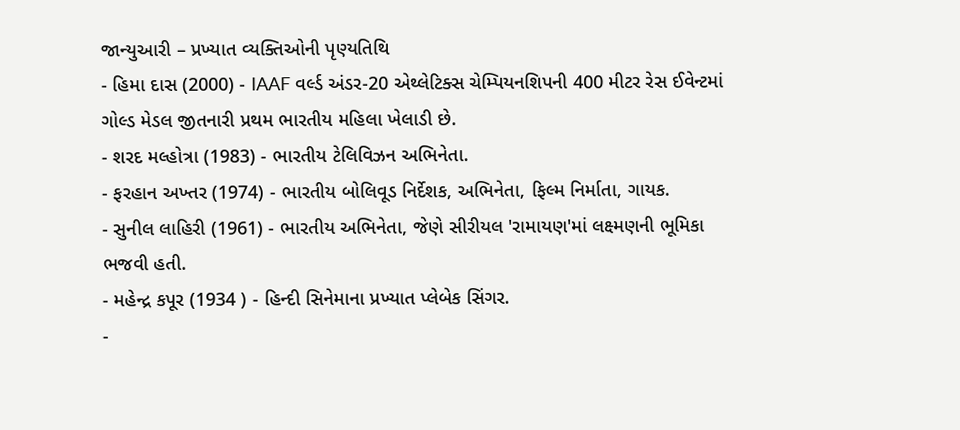જાન્યુઆરી – પ્રખ્યાત વ્યક્તિઓની પૃણ્યતિથિ
- હિમા દાસ (2000) - IAAF વર્લ્ડ અંડર-20 એથ્લેટિક્સ ચેમ્પિયનશિપની 400 મીટર રેસ ઈવેન્ટમાં ગોલ્ડ મેડલ જીતનારી પ્રથમ ભારતીય મહિલા ખેલાડી છે.
- શરદ મલ્હોત્રા (1983) - ભારતીય ટેલિવિઝન અભિનેતા.
- ફરહાન અખ્તર (1974) - ભારતીય બોલિવૂડ નિર્દેશક, અભિનેતા, ફિલ્મ નિર્માતા, ગાયક.
- સુનીલ લાહિરી (1961) - ભારતીય અભિનેતા, જેણે સીરીયલ 'રામાયણ'માં લક્ષ્મણની ભૂમિકા ભજવી હતી.
- મહેન્દ્ર કપૂર (1934 ) - હિન્દી સિનેમાના પ્રખ્યાત પ્લેબેક સિંગર.
-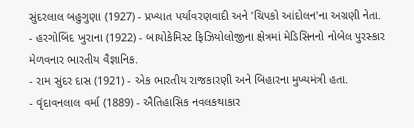સુંદરલાલ બહુગુણા (1927) - પ્રખ્યાત પર્યાવરણવાદી અને 'ચિપકો આંદોલન'ના અગ્રણી નેતા.
- હરગોબિંદ ખુરાના (1922) - બાયોકેમિસ્ટ ફિઝિયોલોજીના ક્ષેત્રમાં મેડિસિનનો નોબેલ પુરસ્કાર મેળવનાર ભારતીય વૈજ્ઞાનિક.
- રામ સુંદર દાસ (1921) - એક ભારતીય રાજકારણી અને બિહારના મુખ્યમંત્રી હતા.
- વૃંદાવનલાલ વર્મા (1889) - ઐતિહાસિક નવલકથાકાર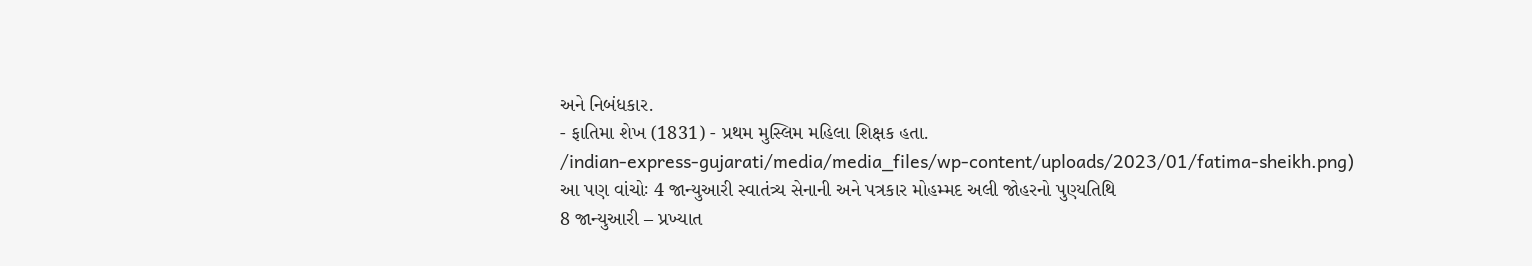અને નિબંધકાર.
- ફાતિમા શેખ (1831) - પ્રથમ મુસ્લિમ મહિલા શિક્ષક હતા.
/indian-express-gujarati/media/media_files/wp-content/uploads/2023/01/fatima-sheikh.png)
આ પણ વાંચોઃ 4 જાન્યુઆરી સ્વાતંત્ર્ય સેનાની અને પત્રકાર મોહમ્મદ અલી જોહરનો પુણ્યતિથિ
8 જાન્યુઆરી – પ્રખ્યાત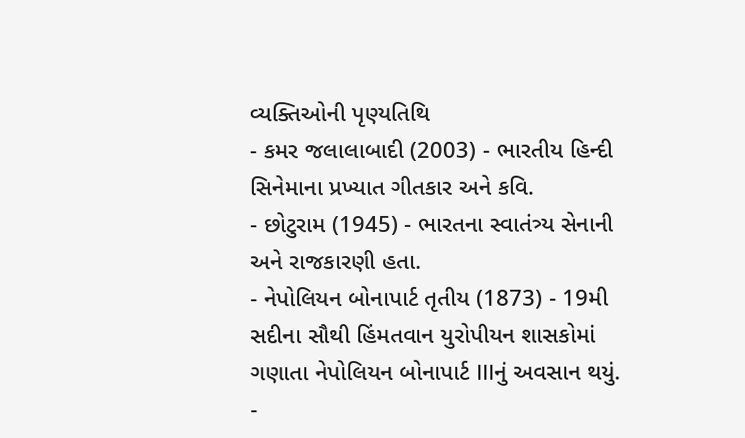વ્યક્તિઓની પૃણ્યતિથિ
- કમર જલાલાબાદી (2003) - ભારતીય હિન્દી સિનેમાના પ્રખ્યાત ગીતકાર અને કવિ.
- છોટુરામ (1945) - ભારતના સ્વાતંત્ર્ય સેનાની અને રાજકારણી હતા.
- નેપોલિયન બોનાપાર્ટ તૃતીય (1873) - 19મી સદીના સૌથી હિંમતવાન યુરોપીયન શાસકોમાં ગણાતા નેપોલિયન બોનાપાર્ટ IIIનું અવસાન થયું.
-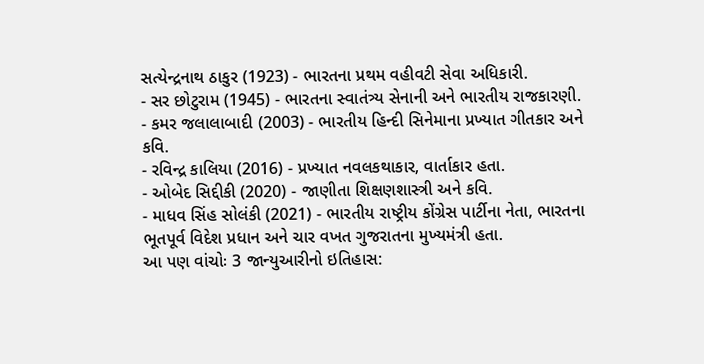સત્યેન્દ્રનાથ ઠાકુર (1923) - ભારતના પ્રથમ વહીવટી સેવા અધિકારી.
- સર છોટુરામ (1945) - ભારતના સ્વાતંત્ર્ય સેનાની અને ભારતીય રાજકારણી.
- કમર જલાલાબાદી (2003) - ભારતીય હિન્દી સિનેમાના પ્રખ્યાત ગીતકાર અને કવિ.
- રવિન્દ્ર કાલિયા (2016) - પ્રખ્યાત નવલકથાકાર, વાર્તાકાર હતા.
- ઓબેદ સિદ્દીકી (2020) - જાણીતા શિક્ષણશાસ્ત્રી અને કવિ.
- માધવ સિંહ સોલંકી (2021) - ભારતીય રાષ્ટ્રીય કોંગ્રેસ પાર્ટીના નેતા, ભારતના ભૂતપૂર્વ વિદેશ પ્રધાન અને ચાર વખત ગુજરાતના મુખ્યમંત્રી હતા.
આ પણ વાંચોઃ 3 જાન્યુઆરીનો ઇતિહાસ: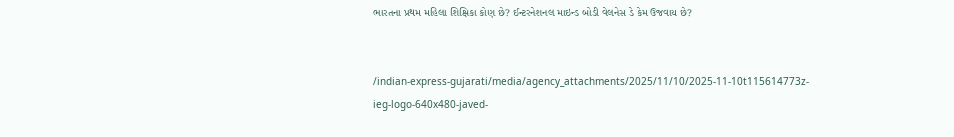ભારતના પ્રથમ મહિલા શિક્ષિકા કોણ છે? ઈન્ટરનેશનલ માઇન્ડ બોડી વેલનેસ ડે કેમ ઉજવાય છે?


/indian-express-gujarati/media/agency_attachments/2025/11/10/2025-11-10t115614773z-ieg-logo-640x480-javed-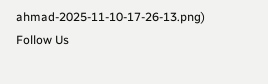ahmad-2025-11-10-17-26-13.png)
Follow Us